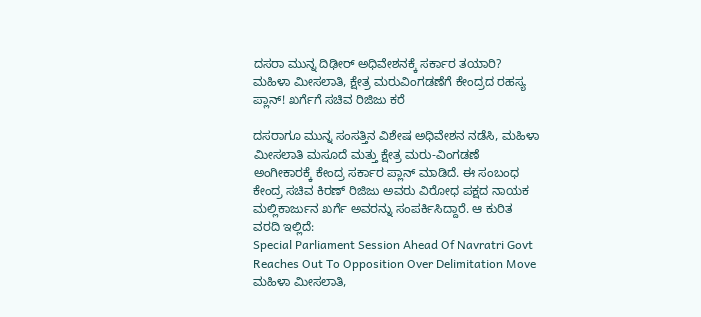ದಸರಾ ಮುನ್ನ ದಿಢೀರ್ ಅಧಿವೇಶನಕ್ಕೆ ಸರ್ಕಾರ ತಯಾರಿ? ಮಹಿಳಾ ಮೀಸಲಾತಿ, ಕ್ಷೇತ್ರ ಮರುವಿಂಗಡಣೆಗೆ ಕೇಂದ್ರದ ರಹಸ್ಯ ಪ್ಲಾನ್! ಖರ್ಗೆಗೆ ಸಚಿವ ರಿಜಿಜು ಕರೆ

ದಸರಾಗೂ ಮುನ್ನ ಸಂಸತ್ತಿನ ವಿಶೇಷ ಅಧಿವೇಶನ ನಡೆಸಿ, ಮಹಿಳಾ ಮೀಸಲಾತಿ ಮಸೂದೆ ಮತ್ತು ಕ್ಷೇತ್ರ ಮರು-ವಿಂಗಡಣೆ ಅಂಗೀಕಾರಕ್ಕೆ ಕೇಂದ್ರ ಸರ್ಕಾರ ಪ್ಲಾನ್ ಮಾಡಿದೆ. ಈ ಸಂಬಂಧ ಕೇಂದ್ರ ಸಚಿವ ಕಿರಣ್ ರಿಜಿಜು ಅವರು ವಿರೋಧ ಪಕ್ಷದ ನಾಯಕ ಮಲ್ಲಿಕಾರ್ಜುನ ಖರ್ಗೆ ಅವರನ್ನು ಸಂಪರ್ಕಿಸಿದ್ದಾರೆ. ಆ ಕುರಿತ ವರದಿ ಇಲ್ಲಿದೆ:
Special Parliament Session Ahead Of Navratri Govt Reaches Out To Opposition Over Delimitation Move
ಮಹಿಳಾ ಮೀಸಲಾತಿ,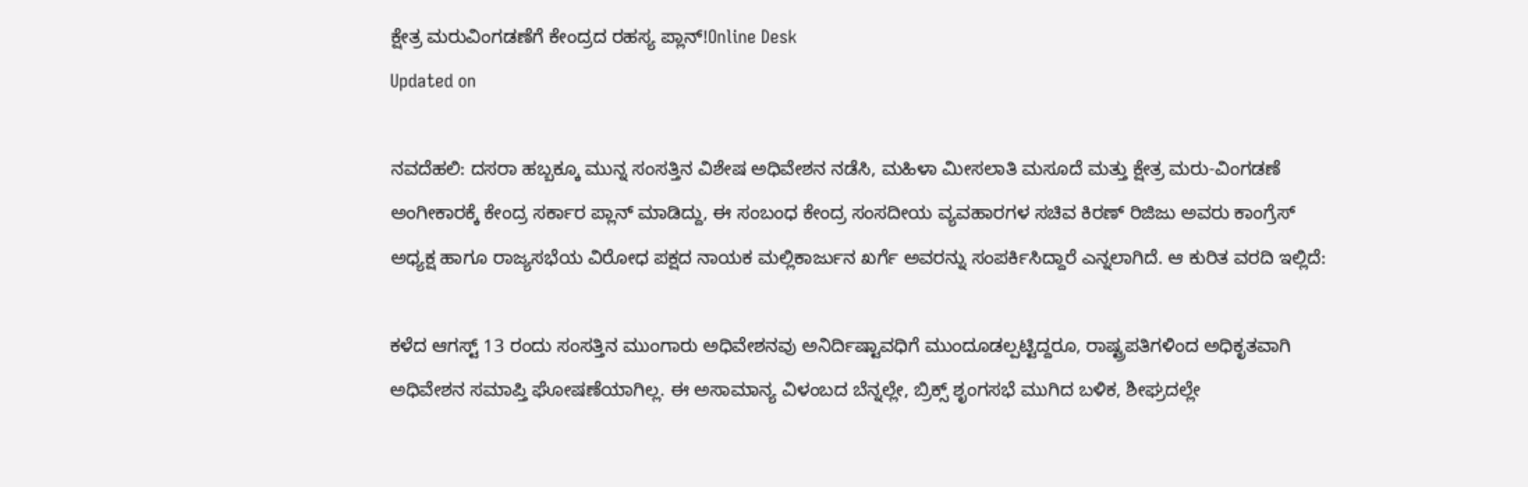ಕ್ಷೇತ್ರ ಮರುವಿಂಗಡಣೆಗೆ ಕೇಂದ್ರದ ರಹಸ್ಯ ಪ್ಲಾನ್!Online Desk
Updated on

ನವದೆಹಲಿ: ದಸರಾ ಹಬ್ಬಕ್ಕೂ ಮುನ್ನ ಸಂಸತ್ತಿನ ವಿಶೇಷ ಅಧಿವೇಶನ ನಡೆಸಿ, ಮಹಿಳಾ ಮೀಸಲಾತಿ ಮಸೂದೆ ಮತ್ತು ಕ್ಷೇತ್ರ ಮರು-ವಿಂಗಡಣೆ ಅಂಗೀಕಾರಕ್ಕೆ ಕೇಂದ್ರ ಸರ್ಕಾರ ಪ್ಲಾನ್ ಮಾಡಿದ್ದು, ಈ ಸಂಬಂಧ ಕೇಂದ್ರ ಸಂಸದೀಯ ವ್ಯವಹಾರಗಳ ಸಚಿವ ಕಿರಣ್ ರಿಜಿಜು ಅವರು ಕಾಂಗ್ರೆಸ್ ಅಧ್ಯಕ್ಷ ಹಾಗೂ ರಾಜ್ಯಸಭೆಯ ವಿರೋಧ ಪಕ್ಷದ ನಾಯಕ ಮಲ್ಲಿಕಾರ್ಜುನ ಖರ್ಗೆ ಅವರನ್ನು ಸಂಪರ್ಕಿಸಿದ್ದಾರೆ ಎನ್ನಲಾಗಿದೆ. ಆ ಕುರಿತ ವರದಿ ಇಲ್ಲಿದೆ:

ಕಳೆದ ಆಗಸ್ಟ್ 13 ರಂದು ಸಂಸತ್ತಿನ ಮುಂಗಾರು ಅಧಿವೇಶನವು ಅನಿರ್ದಿಷ್ಟಾವಧಿಗೆ ಮುಂದೂಡಲ್ಪಟ್ಟಿದ್ದರೂ, ರಾಷ್ಟ್ರಪತಿಗಳಿಂದ ಅಧಿಕೃತವಾಗಿ ಅಧಿವೇಶನ ಸಮಾಪ್ತಿ ಘೋಷಣೆಯಾಗಿಲ್ಲ. ಈ ಅಸಾಮಾನ್ಯ ವಿಳಂಬದ ಬೆನ್ನಲ್ಲೇ, ಬ್ರಿಕ್ಸ್ ಶೃಂಗಸಭೆ ಮುಗಿದ ಬಳಿಕ, ಶೀಘ್ರದಲ್ಲೇ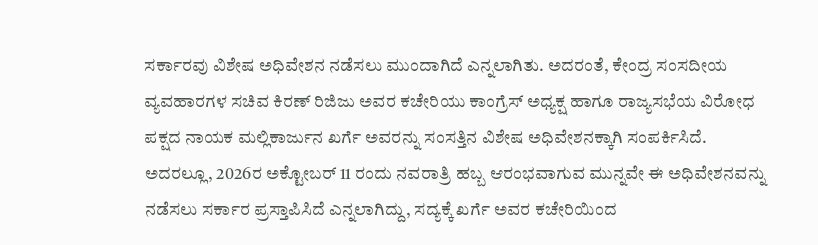ಸರ್ಕಾರವು ವಿಶೇಷ ಅಧಿವೇಶನ ನಡೆಸಲು ಮುಂದಾಗಿದೆ ಎನ್ನಲಾಗಿತು. ಅದರಂತೆ, ಕೇಂದ್ರ ಸಂಸದೀಯ ವ್ಯವಹಾರಗಳ ಸಚಿವ ಕಿರಣ್ ರಿಜಿಜು ಅವರ ಕಚೇರಿಯು ಕಾಂಗ್ರೆಸ್ ಅಧ್ಯಕ್ಷ ಹಾಗೂ ರಾಜ್ಯಸಭೆಯ ವಿರೋಧ ಪಕ್ಷದ ನಾಯಕ ಮಲ್ಲಿಕಾರ್ಜುನ ಖರ್ಗೆ ಅವರನ್ನು ಸಂಸತ್ತಿನ ವಿಶೇಷ ಅಧಿವೇಶನಕ್ಕಾಗಿ ಸಂಪರ್ಕಿಸಿದೆ. ಅದರಲ್ಲೂ, 2026ರ ಅಕ್ಟೋಬರ್ 11 ರಂದು ನವರಾತ್ರಿ ಹಬ್ಬ ಆರಂಭವಾಗುವ ಮುನ್ನವೇ ಈ ಅಧಿವೇಶನವನ್ನು ನಡೆಸಲು ಸರ್ಕಾರ ಪ್ರಸ್ತಾಪಿಸಿದೆ ಎನ್ನಲಾಗಿದ್ದು, ಸದ್ಯಕ್ಕೆ ಖರ್ಗೆ ಅವರ ಕಚೇರಿಯಿಂದ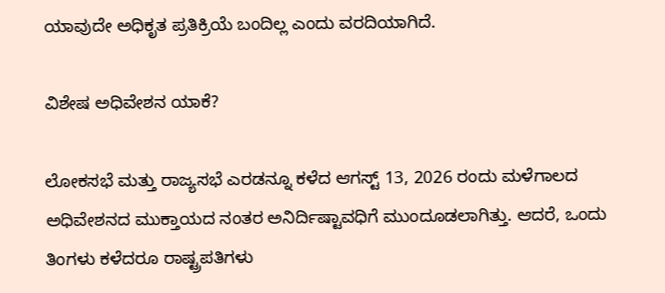ಯಾವುದೇ ಅಧಿಕೃತ ಪ್ರತಿಕ್ರಿಯೆ ಬಂದಿಲ್ಲ ಎಂದು ವರದಿಯಾಗಿದೆ.

ವಿಶೇಷ ಅಧಿವೇಶನ ಯಾಕೆ?

ಲೋಕಸಭೆ ಮತ್ತು ರಾಜ್ಯಸಭೆ ಎರಡನ್ನೂ ಕಳೆದ ಆಗಸ್ಟ್ 13, 2026 ರಂದು ಮಳೆಗಾಲದ ಅಧಿವೇಶನದ ಮುಕ್ತಾಯದ ನಂತರ ಅನಿರ್ದಿಷ್ಟಾವಧಿಗೆ ಮುಂದೂಡಲಾಗಿತ್ತು. ಆದರೆ, ಒಂದು ತಿಂಗಳು ಕಳೆದರೂ ರಾಷ್ಟ್ರಪತಿಗಳು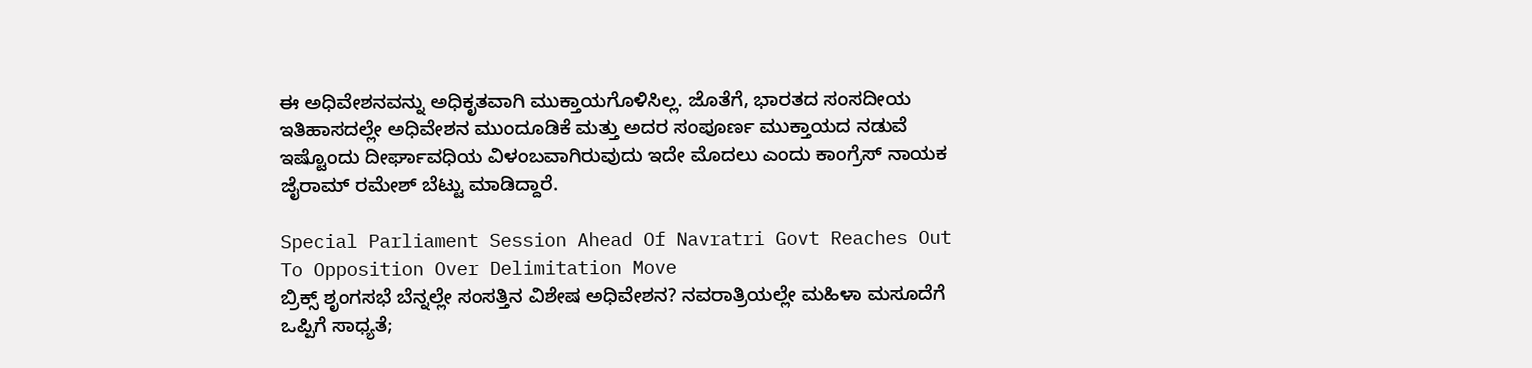ಈ ಅಧಿವೇಶನವನ್ನು ಅಧಿಕೃತವಾಗಿ ಮುಕ್ತಾಯಗೊಳಿಸಿಲ್ಲ. ಜೊತೆಗೆ, ಭಾರತದ ಸಂಸದೀಯ ಇತಿಹಾಸದಲ್ಲೇ ಅಧಿವೇಶನ ಮುಂದೂಡಿಕೆ ಮತ್ತು ಅದರ ಸಂಪೂರ್ಣ ಮುಕ್ತಾಯದ ನಡುವೆ ಇಷ್ಟೊಂದು ದೀರ್ಘಾವಧಿಯ ವಿಳಂಬವಾಗಿರುವುದು ಇದೇ ಮೊದಲು ಎಂದು ಕಾಂಗ್ರೆಸ್ ನಾಯಕ ಜೈರಾಮ್ ರಮೇಶ್ ಬೆಟ್ಟು ಮಾಡಿದ್ದಾರೆ.

Special Parliament Session Ahead Of Navratri Govt Reaches Out To Opposition Over Delimitation Move
ಬ್ರಿಕ್ಸ್ ಶೃಂಗಸಭೆ ಬೆನ್ನಲ್ಲೇ ಸಂಸತ್ತಿನ ವಿಶೇಷ ಅಧಿವೇಶನ? ನವರಾತ್ರಿಯಲ್ಲೇ ಮಹಿಳಾ ಮಸೂದೆಗೆ ಒಪ್ಪಿಗೆ ಸಾಧ್ಯತೆ;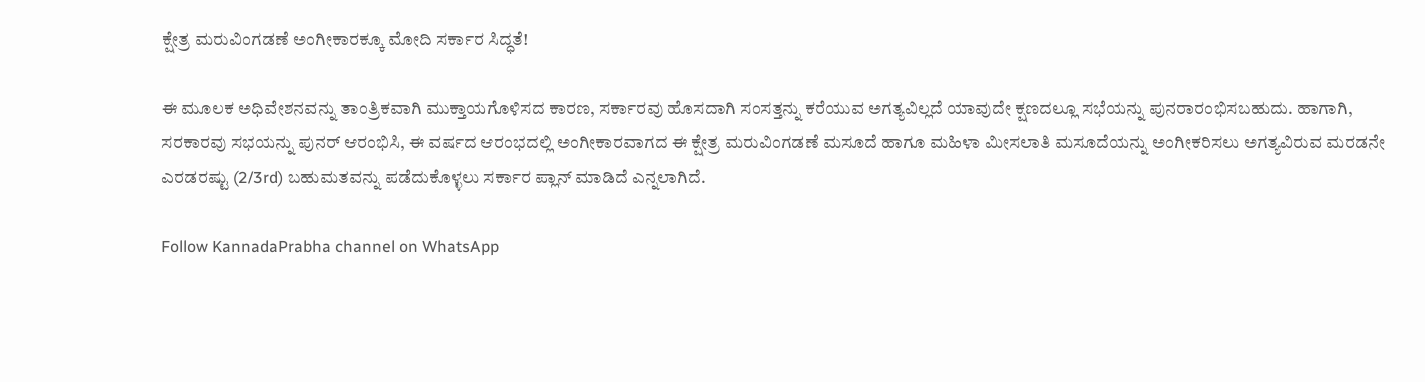ಕ್ಷೇತ್ರ ಮರುವಿಂಗಡಣೆ ಅಂಗೀಕಾರಕ್ಕೂ ಮೋದಿ ಸರ್ಕಾರ ಸಿದ್ಧತೆ!

ಈ ಮೂಲಕ ಅಧಿವೇಶನವನ್ನು ತಾಂತ್ರಿಕವಾಗಿ ಮುಕ್ತಾಯಗೊಳಿಸದ ಕಾರಣ, ಸರ್ಕಾರವು ಹೊಸದಾಗಿ ಸಂಸತ್ತನ್ನು ಕರೆಯುವ ಅಗತ್ಯವಿಲ್ಲದೆ ಯಾವುದೇ ಕ್ಷಣದಲ್ಲೂ ಸಭೆಯನ್ನು ಪುನರಾರಂಭಿಸಬಹುದು. ಹಾಗಾಗಿ, ಸರಕಾರವು ಸಭಯನ್ನು ಪುನರ್ ಆರಂಭಿಸಿ, ಈ ವರ್ಷದ ಆರಂಭದಲ್ಲಿ ಅಂಗೀಕಾರವಾಗದ ಈ ಕ್ಷೇತ್ರ ಮರುವಿಂಗಡಣೆ ಮಸೂದೆ ಹಾಗೂ ಮಹಿಳಾ ಮೀಸಲಾತಿ ಮಸೂದೆಯನ್ನು ಅಂಗೀಕರಿಸಲು ಅಗತ್ಯವಿರುವ ಮರಡನೇ ಎರಡರಷ್ಟು (2/3rd) ಬಹುಮತವನ್ನು ಪಡೆದುಕೊಳ್ಳಲು ಸರ್ಕಾರ ಪ್ಲಾನ್ ಮಾಡಿದೆ ಎನ್ನಲಾಗಿದೆ.

Follow KannadaPrabha channel on WhatsApp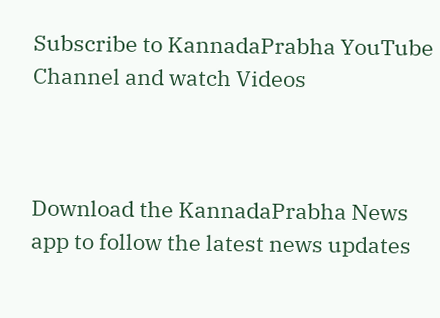Subscribe to KannadaPrabha YouTube Channel and watch Videos



Download the KannadaPrabha News app to follow the latest news updates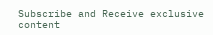Subscribe and Receive exclusive content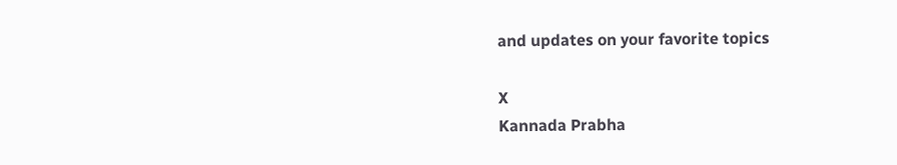and updates on your favorite topics

X
Kannada Prabha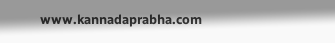www.kannadaprabha.com